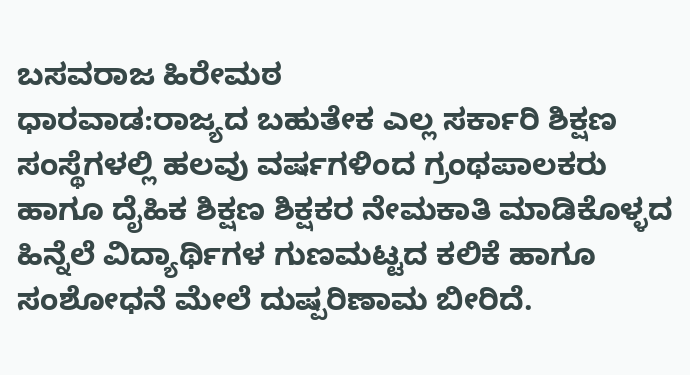ಬಸವರಾಜ ಹಿರೇಮಠ
ಧಾರವಾಡ:ರಾಜ್ಯದ ಬಹುತೇಕ ಎಲ್ಲ ಸರ್ಕಾರಿ ಶಿಕ್ಷಣ ಸಂಸ್ಥೆಗಳಲ್ಲಿ ಹಲವು ವರ್ಷಗಳಿಂದ ಗ್ರಂಥಪಾಲಕರು ಹಾಗೂ ದೈಹಿಕ ಶಿಕ್ಷಣ ಶಿಕ್ಷಕರ ನೇಮಕಾತಿ ಮಾಡಿಕೊಳ್ಳದ ಹಿನ್ನೆಲೆ ವಿದ್ಯಾರ್ಥಿಗಳ ಗುಣಮಟ್ಟದ ಕಲಿಕೆ ಹಾಗೂ ಸಂಶೋಧನೆ ಮೇಲೆ ದುಷ್ಪರಿಣಾಮ ಬೀರಿದೆ.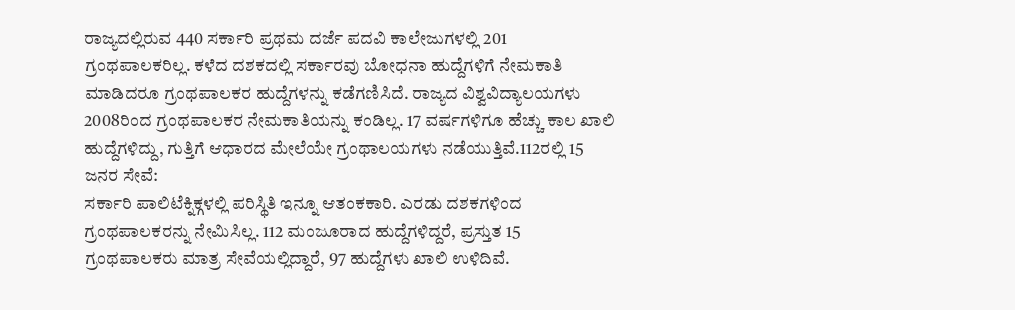ರಾಜ್ಯದಲ್ಲಿರುವ 440 ಸರ್ಕಾರಿ ಪ್ರಥಮ ದರ್ಜೆ ಪದವಿ ಕಾಲೇಜುಗಳಲ್ಲಿ 201 ಗ್ರಂಥಪಾಲಕರಿಲ್ಲ. ಕಳೆದ ದಶಕದಲ್ಲಿ ಸರ್ಕಾರವು ಬೋಧನಾ ಹುದ್ದೆಗಳಿಗೆ ನೇಮಕಾತಿ ಮಾಡಿದರೂ ಗ್ರಂಥಪಾಲಕರ ಹುದ್ದೆಗಳನ್ನು ಕಡೆಗಣಿಸಿದೆ. ರಾಜ್ಯದ ವಿಶ್ವವಿದ್ಯಾಲಯಗಳು 2008ರಿಂದ ಗ್ರಂಥಪಾಲಕರ ನೇಮಕಾತಿಯನ್ನು ಕಂಡಿಲ್ಲ. 17 ವರ್ಷಗಳಿಗೂ ಹೆಚ್ಚು ಕಾಲ ಖಾಲಿ ಹುದ್ದೆಗಳಿದ್ದು, ಗುತ್ತಿಗೆ ಆಧಾರದ ಮೇಲೆಯೇ ಗ್ರಂಥಾಲಯಗಳು ನಡೆಯುತ್ತಿವೆ.112ರಲ್ಲಿ 15 ಜನರ ಸೇವೆ:
ಸರ್ಕಾರಿ ಪಾಲಿಟೆಕ್ನಿಕ್ಗಳಲ್ಲಿ ಪರಿಸ್ಥಿತಿ ಇನ್ನೂ ಆತಂಕಕಾರಿ. ಎರಡು ದಶಕಗಳಿಂದ ಗ್ರಂಥಪಾಲಕರನ್ನು ನೇಮಿಸಿಲ್ಲ. 112 ಮಂಜೂರಾದ ಹುದ್ದೆಗಳಿದ್ದರೆ, ಪ್ರಸ್ತುತ 15 ಗ್ರಂಥಪಾಲಕರು ಮಾತ್ರ ಸೇವೆಯಲ್ಲಿದ್ದಾರೆ, 97 ಹುದ್ದೆಗಳು ಖಾಲಿ ಉಳಿದಿವೆ.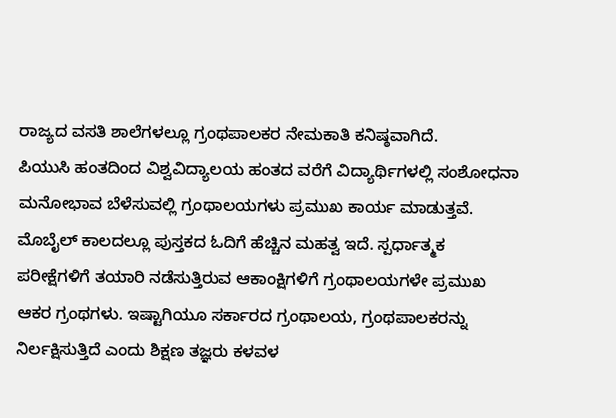ರಾಜ್ಯದ ವಸತಿ ಶಾಲೆಗಳಲ್ಲೂ ಗ್ರಂಥಪಾಲಕರ ನೇಮಕಾತಿ ಕನಿಷ್ಠವಾಗಿದೆ.
ಪಿಯುಸಿ ಹಂತದಿಂದ ವಿಶ್ವವಿದ್ಯಾಲಯ ಹಂತದ ವರೆಗೆ ವಿದ್ಯಾರ್ಥಿಗಳಲ್ಲಿ ಸಂಶೋಧನಾ ಮನೋಭಾವ ಬೆಳೆಸುವಲ್ಲಿ ಗ್ರಂಥಾಲಯಗಳು ಪ್ರಮುಖ ಕಾರ್ಯ ಮಾಡುತ್ತವೆ. ಮೊಬೈಲ್ ಕಾಲದಲ್ಲೂ ಪುಸ್ತಕದ ಓದಿಗೆ ಹೆಚ್ಚಿನ ಮಹತ್ವ ಇದೆ. ಸ್ಪರ್ಧಾತ್ಮಕ ಪರೀಕ್ಷೆಗಳಿಗೆ ತಯಾರಿ ನಡೆಸುತ್ತಿರುವ ಆಕಾಂಕ್ಷಿಗಳಿಗೆ ಗ್ರಂಥಾಲಯಗಳೇ ಪ್ರಮುಖ ಆಕರ ಗ್ರಂಥಗಳು. ಇಷ್ಟಾಗಿಯೂ ಸರ್ಕಾರದ ಗ್ರಂಥಾಲಯ, ಗ್ರಂಥಪಾಲಕರನ್ನು ನಿರ್ಲಕ್ಷಿಸುತ್ತಿದೆ ಎಂದು ಶಿಕ್ಷಣ ತಜ್ಞರು ಕಳವಳ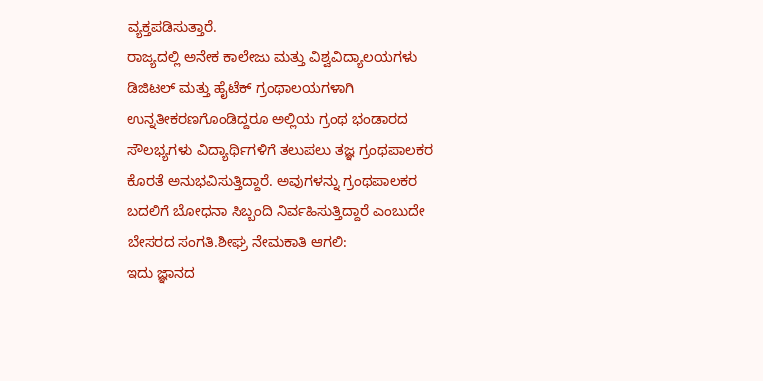ವ್ಯಕ್ತಪಡಿಸುತ್ತಾರೆ.
ರಾಜ್ಯದಲ್ಲಿ ಅನೇಕ ಕಾಲೇಜು ಮತ್ತು ವಿಶ್ವವಿದ್ಯಾಲಯಗಳು ಡಿಜಿಟಲ್ ಮತ್ತು ಹೈಟೆಕ್ ಗ್ರಂಥಾಲಯಗಳಾಗಿ ಉನ್ನತೀಕರಣಗೊಂಡಿದ್ದರೂ ಅಲ್ಲಿಯ ಗ್ರಂಥ ಭಂಡಾರದ ಸೌಲಭ್ಯಗಳು ವಿದ್ಯಾರ್ಥಿಗಳಿಗೆ ತಲುಪಲು ತಜ್ಞ ಗ್ರಂಥಪಾಲಕರ ಕೊರತೆ ಅನುಭವಿಸುತ್ತಿದ್ದಾರೆ. ಅವುಗಳನ್ನು ಗ್ರಂಥಪಾಲಕರ ಬದಲಿಗೆ ಬೋಧನಾ ಸಿಬ್ಬಂದಿ ನಿರ್ವಹಿಸುತ್ತಿದ್ದಾರೆ ಎಂಬುದೇ ಬೇಸರದ ಸಂಗತಿ.ಶೀಘ್ರ ನೇಮಕಾತಿ ಆಗಲಿ:
ಇದು ಜ್ಞಾನದ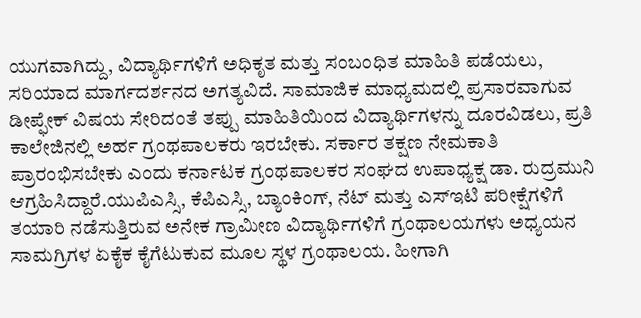ಯುಗವಾಗಿದ್ದು, ವಿದ್ಯಾರ್ಥಿಗಳಿಗೆ ಅಧಿಕೃತ ಮತ್ತು ಸಂಬಂಧಿತ ಮಾಹಿತಿ ಪಡೆಯಲು, ಸರಿಯಾದ ಮಾರ್ಗದರ್ಶನದ ಅಗತ್ಯವಿದೆ. ಸಾಮಾಜಿಕ ಮಾಧ್ಯಮದಲ್ಲಿ ಪ್ರಸಾರವಾಗುವ ಡೀಪ್ಫೇಕ್ ವಿಷಯ ಸೇರಿದಂತೆ ತಪ್ಪು ಮಾಹಿತಿಯಿಂದ ವಿದ್ಯಾರ್ಥಿಗಳನ್ನು ದೂರವಿಡಲು, ಪ್ರತಿ ಕಾಲೇಜಿನಲ್ಲಿ ಅರ್ಹ ಗ್ರಂಥಪಾಲಕರು ಇರಬೇಕು. ಸರ್ಕಾರ ತಕ್ಷಣ ನೇಮಕಾತಿ ಪ್ರಾರಂಭಿಸಬೇಕು ಎಂದು ಕರ್ನಾಟಕ ಗ್ರಂಥಪಾಲಕರ ಸಂಘದ ಉಪಾಧ್ಯಕ್ಷ ಡಾ. ರುದ್ರಮುನಿ ಆಗ್ರಹಿಸಿದ್ದಾರೆ.ಯುಪಿಎಸ್ಸಿ, ಕೆಪಿಎಸ್ಸಿ, ಬ್ಯಾಂಕಿಂಗ್, ನೆಟ್ ಮತ್ತು ಎಸ್ಇಟಿ ಪರೀಕ್ಷೆಗಳಿಗೆ ತಯಾರಿ ನಡೆಸುತ್ತಿರುವ ಅನೇಕ ಗ್ರಾಮೀಣ ವಿದ್ಯಾರ್ಥಿಗಳಿಗೆ ಗ್ರಂಥಾಲಯಗಳು ಅಧ್ಯಯನ ಸಾಮಗ್ರಿಗಳ ಏಕೈಕ ಕೈಗೆಟುಕುವ ಮೂಲ ಸ್ಥಳ ಗ್ರಂಥಾಲಯ. ಹೀಗಾಗಿ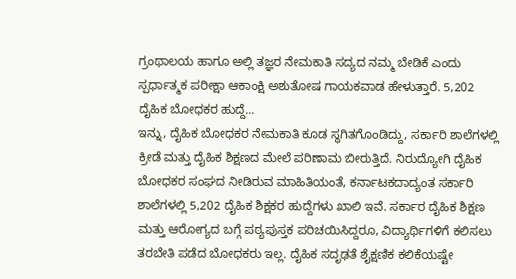ಗ್ರಂಥಾಲಯ ಹಾಗೂ ಅಲ್ಲಿ ತಜ್ಞರ ನೇಮಕಾತಿ ಸದ್ಯದ ನಮ್ಮ ಬೇಡಿಕೆ ಎಂದು ಸ್ಪರ್ಧಾತ್ಮಕ ಪರೀಕ್ಷಾ ಆಕಾಂಕ್ಷಿ ಅಶುತೋಷ ಗಾಯಕವಾಡ ಹೇಳುತ್ತಾರೆ. 5,202 ದೈಹಿಕ ಬೋಧಕರ ಹುದ್ದೆ...
ಇನ್ನು, ದೈಹಿಕ ಬೋಧಕರ ನೇಮಕಾತಿ ಕೂಡ ಸ್ಥಗಿತಗೊಂಡಿದ್ದು, ಸರ್ಕಾರಿ ಶಾಲೆಗಳಲ್ಲಿ ಕ್ರೀಡೆ ಮತ್ತು ದೈಹಿಕ ಶಿಕ್ಷಣದ ಮೇಲೆ ಪರಿಣಾಮ ಬೀರುತ್ತಿದೆ. ನಿರುದ್ಯೋಗಿ ದೈಹಿಕ ಬೋಧಕರ ಸಂಘದ ನೀಡಿರುವ ಮಾಹಿತಿಯಂತೆ, ಕರ್ನಾಟಕದಾದ್ಯಂತ ಸರ್ಕಾರಿ ಶಾಲೆಗಳಲ್ಲಿ 5,202 ದೈಹಿಕ ಶಿಕ್ಷಕರ ಹುದ್ದೆಗಳು ಖಾಲಿ ಇವೆ. ಸರ್ಕಾರ ದೈಹಿಕ ಶಿಕ್ಷಣ ಮತ್ತು ಆರೋಗ್ಯದ ಬಗ್ಗೆ ಪಠ್ಯಪುಸ್ತಕ ಪರಿಚಯಿಸಿದ್ದರೂ, ವಿದ್ಯಾರ್ಥಿಗಳಿಗೆ ಕಲಿಸಲು ತರಬೇತಿ ಪಡೆದ ಬೋಧಕರು ಇಲ್ಲ. ದೈಹಿಕ ಸದೃಢತೆ ಶೈಕ್ಷಣಿಕ ಕಲಿಕೆಯಷ್ಟೇ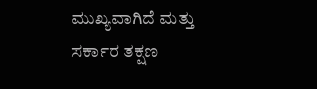ಮುಖ್ಯವಾಗಿದೆ ಮತ್ತು ಸರ್ಕಾರ ತಕ್ಷಣ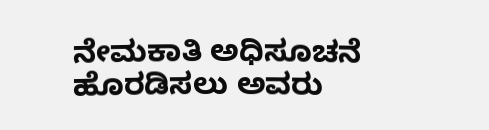ನೇಮಕಾತಿ ಅಧಿಸೂಚನೆ ಹೊರಡಿಸಲು ಅವರು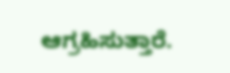ಆಗ್ರಹಿಸುತ್ತಾರೆ.